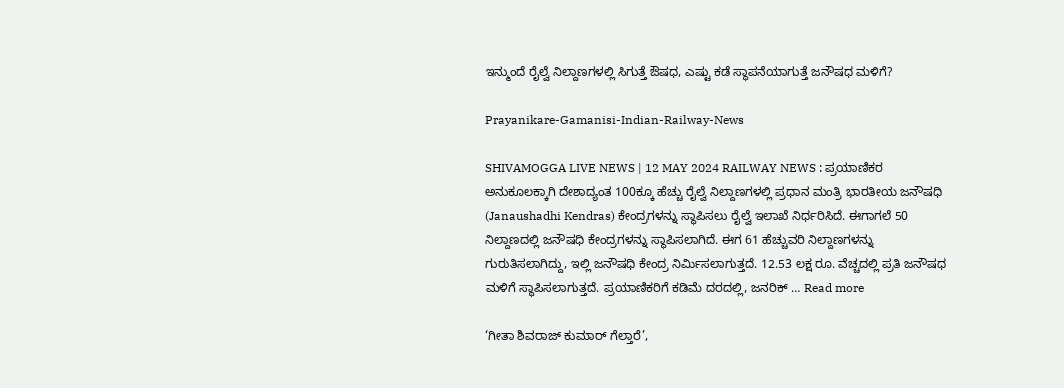ಇನ್ಮುಂದೆ ರೈಲ್ವೆ ನಿಲ್ದಾಣಗಳಲ್ಲಿ ಸಿಗುತ್ತೆ ಔಷಧ, ಎಷ್ಟು ಕಡೆ ಸ್ಥಾಪನೆಯಾಗುತ್ತೆ ಜನೌಷಧ ಮಳಿಗೆ?

Prayanikare-Gamanisi-Indian-Railway-News

SHIVAMOGGA LIVE NEWS | 12 MAY 2024 RAILWAY NEWS : ಪ್ರಯಾಣಿಕರ ಅನುಕೂಲಕ್ಕಾಗಿ ದೇಶಾದ್ಯಂತ 100ಕ್ಕೂ ಹೆಚ್ಚು ರೈಲ್ವೆ ನಿಲ್ದಾಣಗಳಲ್ಲಿ ಪ್ರಧಾನ ಮಂತ್ರಿ ಭಾರತೀಯ ಜನೌಷಧಿ (Janaushadhi Kendras) ಕೇಂದ್ರಗಳನ್ನು ಸ್ಥಾಪಿಸಲು ರೈಲ್ವೆ ಇಲಾಖೆ ನಿರ್ಧರಿಸಿದೆ. ಈಗಾಗಲೆ 50 ನಿಲ್ದಾಣದಲ್ಲಿ ಜನೌಷಧಿ ಕೇಂದ್ರಗಳನ್ನು ಸ್ಥಾಪಿಸಲಾಗಿದೆ. ಈಗ 61 ಹೆಚ್ಚುವರಿ ನಿಲ್ದಾಣಗಳನ್ನು ಗುರುತಿಸಲಾಗಿದ್ದು, ಇಲ್ಲಿ ಜನೌಷಧಿ ಕೇಂದ್ರ ನಿರ್ಮಿಸಲಾಗುತ್ತದೆ. 12.53 ಲಕ್ಷ ರೂ. ವೆಚ್ಚದಲ್ಲಿ ಪ್ರತಿ ಜನೌಷಧ ಮಳಿಗೆ ಸ್ಥಾಪಿಸಲಾಗುತ್ತದೆ. ಪ್ರಯಾಣಿಕರಿಗೆ ಕಡಿಮೆ ದರದಲ್ಲಿ, ಜನರಿಕ್‌ … Read more

‘ಗೀತಾ ಶಿವರಾಜ್‌ ಕುಮಾರ್‌ ಗೆಲ್ತಾರೆ’,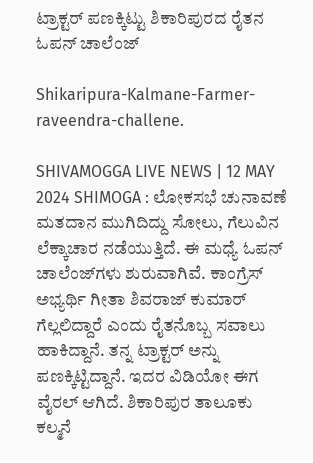ಟ್ರಾಕ್ಟರ್‌ ಪಣಕ್ಕಿಟ್ಟು ಶಿಕಾರಿಪುರದ ರೈತನ ಓಪನ್‌ ಚಾಲೆಂಜ್‌

Shikaripura-Kalmane-Farmer-raveendra-challene.

SHIVAMOGGA LIVE NEWS | 12 MAY 2024 SHIMOGA : ಲೋಕಸಭೆ ಚುನಾವಣೆ ಮತದಾನ ಮುಗಿದಿದ್ದು ಸೋಲು, ಗೆಲುವಿನ ಲೆಕ್ಕಾಚಾರ ನಡೆಯುತ್ತಿದೆ. ಈ ಮಧ್ಯೆ ಓಪನ್‌ ಚಾಲೆಂಜ್‌ಗಳು ಶುರುವಾಗಿವೆ. ಕಾಂಗ್ರೆಸ್‌ ಅಭ್ಯರ್ಥಿ ಗೀತಾ ಶಿವರಾಜ್‌ ಕುಮಾರ್‌ ಗೆಲ್ಲಲಿದ್ದಾರೆ ಎಂದು ರೈತನೊಬ್ಬ ಸವಾಲು ಹಾಕಿದ್ದಾನೆ. ತನ್ನ ಟ್ರಾಕ್ಟರ್‌ ಅನ್ನು ಪಣಕ್ಕಿಟ್ಟಿದ್ದಾನೆ. ಇದರ ವಿಡಿಯೋ ಈಗ ವೈರಲ್‌ ಆಗಿದೆ. ಶಿಕಾರಿಪುರ ತಾಲೂಕು ಕಲ್ಮನೆ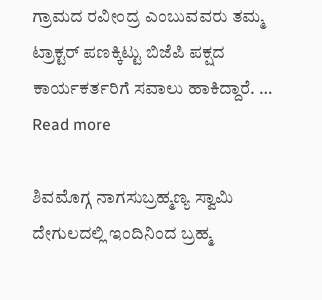ಗ್ರಾಮದ ರವೀಂದ್ರ ಎಂಬುವವರು ತಮ್ಮ ಟ್ರಾಕ್ಟರ್‌ ಪಣಕ್ಕಿಟ್ಟು ಬಿಜೆಪಿ ಪಕ್ಷದ ಕಾರ್ಯಕರ್ತರಿಗೆ ಸವಾಲು ಹಾಕಿದ್ದಾರೆ. … Read more

ಶಿವಮೊಗ್ಗ ನಾಗಸುಬ್ರಹ್ಮಣ್ಯ ಸ್ವಾಮಿ ದೇಗುಲದಲ್ಲಿ ಇಂದಿನಿಂದ ಬ್ರಹ್ಮ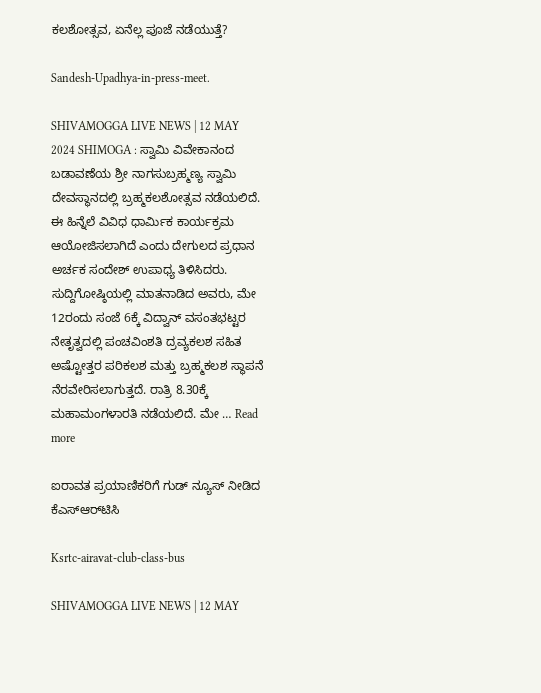ಕಲಶೋತ್ಸವ, ಏನೆಲ್ಲ ಪೂಜೆ ನಡೆಯುತ್ತೆ?

Sandesh-Upadhya-in-press-meet.

SHIVAMOGGA LIVE NEWS | 12 MAY 2024 SHIMOGA : ಸ್ವಾಮಿ ವಿವೇಕಾನಂದ ಬಡಾವಣೆಯ ಶ್ರೀ ನಾಗಸುಬ್ರಹ್ಮಣ್ಯ ಸ್ವಾಮಿ ದೇವಸ್ಥಾನದಲ್ಲಿ ಬ್ರಹ್ಮಕಲಶೋತ್ಸವ ನಡೆಯಲಿದೆ. ಈ ಹಿನ್ನೆಲೆ ವಿವಿಧ ಧಾರ್ಮಿಕ ಕಾರ್ಯಕ್ರಮ ಆಯೋಜಿಸಲಾಗಿದೆ ಎಂದು ದೇಗುಲದ ಪ್ರಧಾನ ಅರ್ಚಕ ಸಂದೇಶ್‌ ಉಪಾಧ್ಯ ತಿಳಿಸಿದರು. ಸುದ್ದಿಗೋಷ್ಠಿಯಲ್ಲಿ ಮಾತನಾಡಿದ ಅವರು, ಮೇ 12ರಂದು ಸಂಜೆ 6ಕ್ಕೆ ವಿದ್ವಾನ್‌ ವಸಂತಭಟ್ಟರ ನೇತೃತ್ವದಲ್ಲಿ ಪಂಚವಿಂಶತಿ ದ್ರವ್ಯಕಲಶ ಸಹಿತ ಅಷ್ಟೋತ್ತರ ಪರಿಕಲಶ ಮತ್ತು ಬ್ರಹ್ಮಕಲಶ ಸ್ಥಾಪನೆ ನೆರವೇರಿಸಲಾಗುತ್ತದೆ. ರಾತ್ರಿ 8.30ಕ್ಕೆ ಮಹಾಮಂಗಳಾರತಿ ನಡೆಯಲಿದೆ. ಮೇ … Read more

ಐರಾವತ ಪ್ರಯಾಣಿಕರಿಗೆ ಗುಡ್‌ ನ್ಯೂಸ್‌ ನೀಡಿದ ಕೆಎಸ್‌ಆರ್‌ಟಿಸಿ

Ksrtc-airavat-club-class-bus

SHIVAMOGGA LIVE NEWS | 12 MAY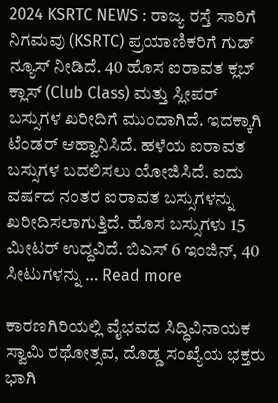2024 KSRTC NEWS : ರಾಜ್ಯ ರಸ್ತೆ ಸಾರಿಗೆ ನಿಗಮವು (KSRTC) ಪ್ರಯಾಣಿಕರಿಗೆ ಗುಡ್‌ ನ್ಯೂಸ್‌ ನೀಡಿದೆ. 40 ಹೊಸ ಐರಾವತ ಕ್ಲಬ್‌ ಕ್ಲಾಸ್‌ (Club Class) ಮತ್ತು ಸ್ಲೀಪರ್‌ ಬಸ್ಸುಗಳ ಖರೀದಿಗೆ ಮುಂದಾಗಿದೆ. ಇದಕ್ಕಾಗಿ ಟೆಂಡರ್‌ ಆಹ್ವಾನಿಸಿದೆ. ಹಳೆಯ ಐರಾವತ ಬಸ್ಸುಗಳ ಬದಲಿಸಲು ಯೋಜಿಸಿದೆ. ಐದು ವರ್ಷದ ನಂತರ ಐರಾವತ ಬಸ್ಸುಗಳನ್ನು ಖರೀದಿಸಲಾಗುತ್ತಿದೆ. ಹೊಸ ಬಸ್ಸುಗಳು 15 ಮೀಟರ್‌ ಉದ್ದವಿದೆ. ಬಿಎಸ್‌ 6 ಇಂಜಿನ್‌, 40 ಸೀಟುಗಳನ್ನು … Read more

ಕಾರಣಗಿರಿಯಲ್ಲಿ ವೈಭವದ ಸಿದ್ಧಿವಿನಾಯಕ ಸ್ವಾಮಿ ರಥೋತ್ಸವ, ದೊಡ್ಡ ಸಂಖ್ಯೆಯ ಭಕ್ತರು ಭಾಗಿ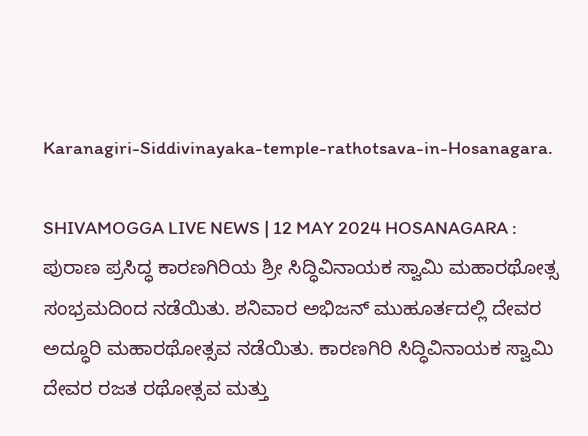Karanagiri-Siddivinayaka-temple-rathotsava-in-Hosanagara.

SHIVAMOGGA LIVE NEWS | 12 MAY 2024 HOSANAGARA : ಪುರಾಣ ಪ್ರಸಿದ್ಧ ಕಾರಣಗಿರಿಯ ಶ್ರೀ ಸಿದ್ಧಿವಿನಾಯಕ ಸ್ವಾಮಿ ಮಹಾರಥೋತ್ಸ ಸಂಭ್ರಮದಿಂದ ನಡೆಯಿತು. ಶನಿವಾರ ಅಭಿಜನ್ ಮುಹೂರ್ತದಲ್ಲಿ ದೇವರ ಅದ್ಧೂರಿ ಮಹಾರಥೋತ್ಸವ ನಡೆಯಿತು. ಕಾರಣಗಿರಿ ಸಿದ್ಧಿವಿನಾಯಕ ಸ್ವಾಮಿ ದೇವರ ರಜತ ರಥೋತ್ಸವ ಮತ್ತು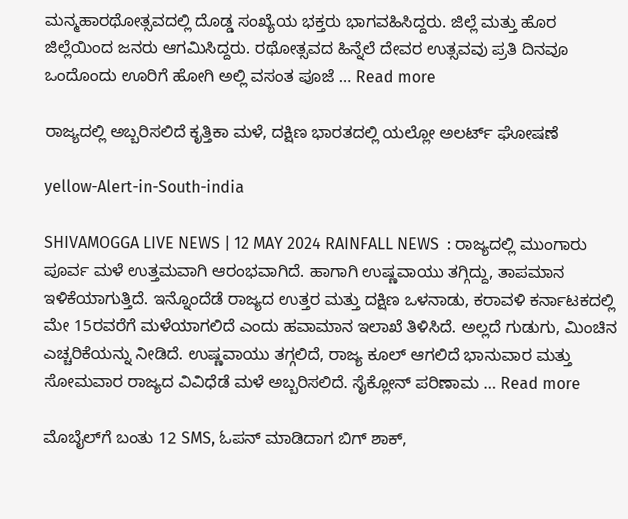ಮನ್ಮಹಾರಥೋತ್ಸವದಲ್ಲಿ ದೊಡ್ಡ ಸಂಖ್ಯೆಯ ಭಕ್ತರು ಭಾಗವಹಿಸಿದ್ದರು. ಜಿಲ್ಲೆ ಮತ್ತು ಹೊರ ಜಿಲ್ಲೆಯಿಂದ ಜನರು ಆಗಮಿಸಿದ್ದರು. ರಥೋತ್ಸವದ ಹಿನ್ನೆಲೆ ದೇವರ ಉತ್ಸವವು ಪ್ರತಿ ದಿನವೂ ಒಂದೊಂದು ಊರಿಗೆ ಹೋಗಿ ಅಲ್ಲಿ ವಸಂತ ಪೂಜೆ … Read more

ರಾಜ್ಯದಲ್ಲಿ ಅಬ್ಬರಿಸಲಿದೆ ಕೃತ್ತಿಕಾ ಮಳೆ, ದಕ್ಷಿಣ ಭಾರತದಲ್ಲಿ ಯಲ್ಲೋ ಅಲರ್ಟ್‌ ಘೋಷಣೆ

yellow-Alert-in-South-india

SHIVAMOGGA LIVE NEWS | 12 MAY 2024 RAINFALL NEWS  : ರಾಜ್ಯದಲ್ಲಿ ಮುಂಗಾರು ಪೂರ್ವ ಮಳೆ ಉತ್ತಮವಾಗಿ ಆರಂಭವಾಗಿದೆ. ಹಾಗಾಗಿ ಉಷ್ಣವಾಯು ತಗ್ಗಿದ್ದು, ತಾಪಮಾನ ಇಳಿಕೆಯಾಗುತ್ತಿದೆ. ಇನ್ನೊಂದೆಡೆ ರಾಜ್ಯದ ಉತ್ತರ ಮತ್ತು ದಕ್ಷಿಣ ಒಳನಾಡು, ಕರಾವಳಿ ಕರ್ನಾಟಕದಲ್ಲಿ ಮೇ 15ರವರೆಗೆ ಮಳೆಯಾಗಲಿದೆ ಎಂದು ಹವಾಮಾನ ಇಲಾಖೆ ತಿಳಿಸಿದೆ. ಅಲ್ಲದೆ ಗುಡುಗು, ಮಿಂಚಿನ ಎಚ್ಚರಿಕೆಯನ್ನು ನೀಡಿದೆ. ಉಷ್ಣವಾಯು ತಗ್ಗಲಿದೆ, ರಾಜ್ಯ ಕೂಲ್‌ ಆಗಲಿದೆ ಭಾನುವಾರ ಮತ್ತು ಸೋಮವಾರ ರಾಜ್ಯದ ವಿವಿಧೆಡೆ ಮಳೆ ಅಬ್ಬರಿಸಲಿದೆ. ಸೈಕ್ಲೋನ್‌ ಪರಿಣಾಮ … Read more

ಮೊಬೈಲ್‌ಗೆ ಬಂತು 12 SMS, ಓಪನ್‌ ಮಾಡಿದಾಗ ಬಿಗ್ ಶಾಕ್‌,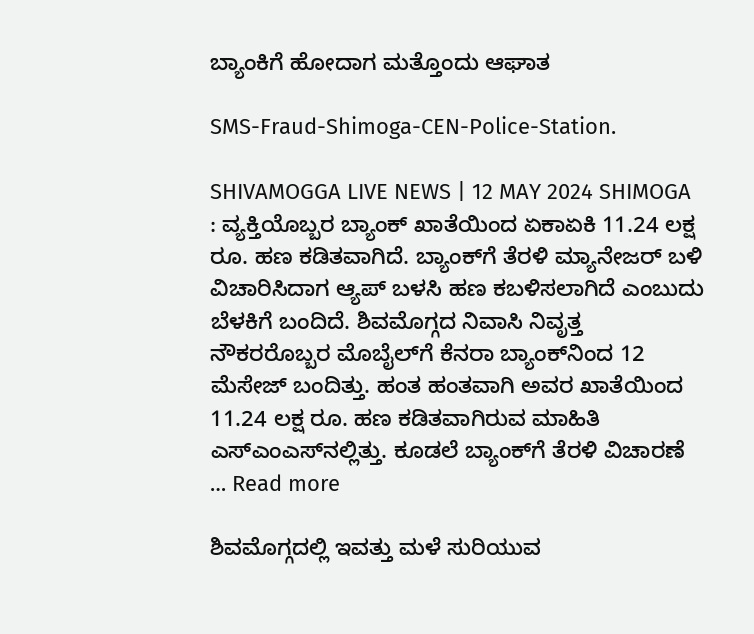ಬ್ಯಾಂಕಿಗೆ ಹೋದಾಗ ಮತ್ತೊಂದು ಆಘಾತ

SMS-Fraud-Shimoga-CEN-Police-Station.

SHIVAMOGGA LIVE NEWS | 12 MAY 2024 SHIMOGA : ವ್ಯಕ್ತಿಯೊಬ್ಬರ ಬ್ಯಾಂಕ್‌ ಖಾತೆಯಿಂದ ಏಕಾಏಕಿ 11.24 ಲಕ್ಷ ರೂ. ಹಣ ಕಡಿತವಾಗಿದೆ. ಬ್ಯಾಂಕ್‌ಗೆ ತೆರಳಿ ಮ್ಯಾನೇಜರ್‌ ಬಳಿ ವಿಚಾರಿಸಿದಾಗ ಆ್ಯಪ್ ಬಳಸಿ ಹಣ ಕಬಳಿಸಲಾಗಿದೆ ಎಂಬುದು ಬೆಳಕಿಗೆ ಬಂದಿದೆ. ಶಿವಮೊಗ್ಗದ ನಿವಾಸಿ ನಿವೃತ್ತ ನೌಕರರೊಬ್ಬರ ಮೊಬೈಲ್‌ಗೆ ಕೆನರಾ ಬ್ಯಾಂಕ್‌ನಿಂದ 12 ಮೆಸೇಜ್‌ ಬಂದಿತ್ತು. ಹಂತ ಹಂತವಾಗಿ ಅವರ ಖಾತೆಯಿಂದ 11.24 ಲಕ್ಷ ರೂ. ಹಣ ಕಡಿತವಾಗಿರುವ ಮಾಹಿತಿ ಎಸ್‌ಎಂಎಸ್‌ನಲ್ಲಿತ್ತು. ಕೂಡಲೆ ಬ್ಯಾಂಕ್‌ಗೆ ತೆರಳಿ ವಿಚಾರಣೆ … Read more

ಶಿವಮೊಗ್ಗದಲ್ಲಿ ಇವತ್ತು ಮಳೆ ಸುರಿಯುವ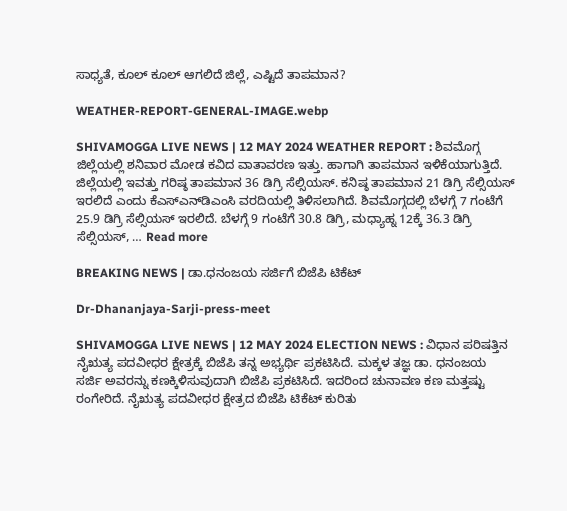ಸಾಧ್ಯತೆ, ಕೂಲ್‌ ಕೂಲ್‌ ಆಗಲಿದೆ ಜಿಲ್ಲೆ, ಎಷ್ಟಿದೆ ತಾಪಮಾನ?

WEATHER-REPORT-GENERAL-IMAGE.webp

SHIVAMOGGA LIVE NEWS | 12 MAY 2024 WEATHER REPORT : ಶಿವಮೊಗ್ಗ ಜಿಲ್ಲೆಯಲ್ಲಿ ಶನಿವಾರ ಮೋಡ ಕವಿದ ವಾತಾವರಣ ಇತ್ತು. ಹಾಗಾಗಿ ತಾಪಮಾನ ಇಳಿಕೆಯಾಗುತ್ತಿದೆ. ಜಿಲ್ಲೆಯಲ್ಲಿ ಇವತ್ತು ಗರಿಷ್ಠ ತಾಪಮಾನ 36 ಡಿಗ್ರಿ ಸೆಲ್ಸಿಯಸ್‌. ಕನಿಷ್ಠ ತಾಪಮಾನ 21 ಡಿಗ್ರಿ ಸೆಲ್ಸಿಯಸ್‌ ಇರಲಿದೆ ಎಂದು ಕೆಎಸ್‌ಎನ್‌ಡಿಎಂಸಿ ವರದಿಯಲ್ಲಿ ತಿಳಿಸಲಾಗಿದೆ. ಶಿವಮೊಗ್ಗದಲ್ಲಿ ಬೆಳಗ್ಗೆ 7 ಗಂಟೆಗೆ 25.9 ಡಿಗ್ರಿ ಸೆಲ್ಸಿಯಸ್‌ ಇರಲಿದೆ. ಬೆಳಗ್ಗೆ 9 ಗಂಟೆಗೆ 30.8 ಡಿಗ್ರಿ, ಮಧ್ಯಾಹ್ನ 12ಕ್ಕೆ 36.3 ಡಿಗ್ರಿ ಸೆಲ್ಸಿಯಸ್‌, … Read more

BREAKING NEWS | ಡಾ.ಧನಂಜಯ ಸರ್ಜಿಗೆ ಬಿಜೆಪಿ ಟಿಕೆಟ್‌

Dr-Dhananjaya-Sarji-press-meet

SHIVAMOGGA LIVE NEWS | 12 MAY 2024 ELECTION NEWS : ವಿಧಾನ ಪರಿಷತ್ತಿನ ನೈಋತ್ಯ ಪದವೀಧರ ಕ್ಷೇತ್ರಕ್ಕೆ ಬಿಜೆಪಿ ತನ್ನ ಅಭ್ಯರ್ಥಿ ಪ್ರಕಟಿಸಿದೆ. ಮಕ್ಕಳ ತಜ್ಞ ಡಾ. ಧನಂಜಯ ಸರ್ಜಿ ಅವರನ್ನು ಕಣಕ್ಕಿಳಿಸುವುದಾಗಿ ಬಿಜೆಪಿ ಪ್ರಕಟಿಸಿದೆ. ಇದರಿಂದ ಚುನಾವಣ ಕಣ ಮತ್ತಷ್ಟು ರಂಗೇರಿದೆ. ನೈಋತ್ಯ ಪದವೀಧರ ಕ್ಷೇತ್ರದ ಬಿಜೆಪಿ ಟಿಕೆಟ್‌ ಕುರಿತು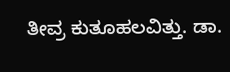ತೀವ್ರ ಕುತೂಹಲವಿತ್ತು. ಡಾ.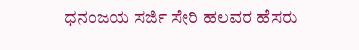ಧನಂಜಯ ಸರ್ಜಿ ಸೇರಿ ಹಲವರ ಹೆಸರು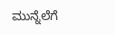ಮುನ್ನೆಲೆಗೆ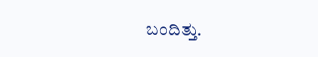ಬಂದಿತ್ತು.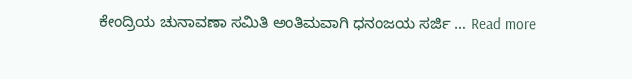ಕೇಂದ್ರಿಯ ಚುನಾವಣಾ ಸಮಿತಿ ಅಂತಿಮವಾಗಿ ಧನಂಜಯ ಸರ್ಜಿ … Read more